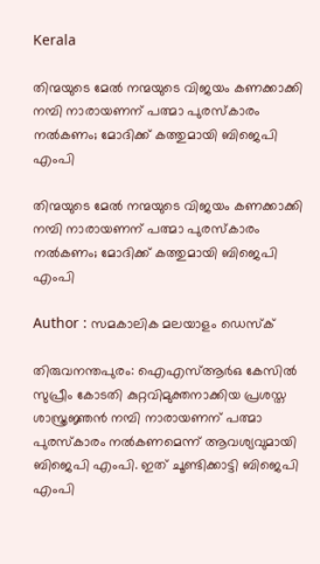Kerala

തിന്മയുടെ മേല്‍ നന്മയുടെ വിജയം കണക്കാക്കി നമ്പി നാരായണന് പത്മാ പുരസ്‌കാരം നല്‍കണം; മോദിക്ക് കത്തുമായി ബിജെപി എംപി

തിന്മയുടെ മേല്‍ നന്മയുടെ വിജയം കണക്കാക്കി നമ്പി നാരായണന് പത്മാ പുരസ്‌കാരം നല്‍കണം; മോദിക്ക് കത്തുമായി ബിജെപി എംപി

Author : സമകാലിക മലയാളം ഡെസ്ക്

തിരുവനന്തപുരം: ഐഎസ്ആര്‍ഒ കേസില്‍ സുപ്രീം കോടതി കുറ്റവിമുക്തനാക്കിയ പ്രശസ്ത ശാസ്ത്രജ്ഞന്‍ നമ്പി നാരായണന് പത്മാ പുരസ്‌കാരം നല്‍കണമെന്ന് ആവശ്യവുമായി ബിജെപി എംപി. ഇത് ചൂണ്ടിക്കാട്ടി ബിജെപി എംപി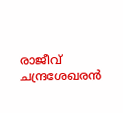രാജീവ് ചന്ദ്രശേഖരന്‍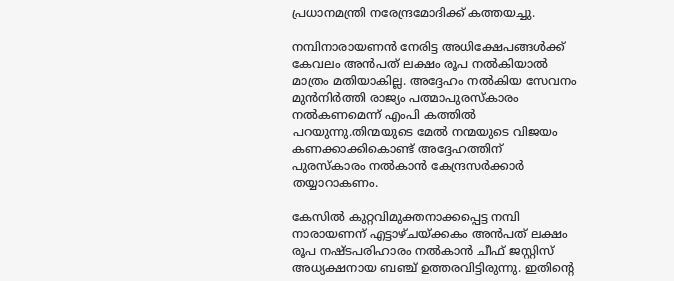പ്രധാനമന്ത്രി നരേന്ദ്രമോദിക്ക് കത്തയച്ചു.

നമ്പിനാരായണന്‍ നേരിട്ട അധിക്ഷേപങ്ങള്‍ക്ക് കേവലം അന്‍പത് ലക്ഷം രൂപ നല്‍കിയാല്‍ മാത്രം മതിയാകില്ല. അദ്ദേഹം നല്‍കിയ സേവനം മുന്‍നിര്‍ത്തി രാജ്യം പത്മാപുരസ്‌കാരം നല്‍കണമെന്ന് എംപി കത്തില്‍ പറയുന്നു.തിന്മയുടെ മേല്‍ നന്മയുടെ വിജയം കണക്കാക്കികൊണ്ട് അദ്ദേഹത്തിന് പുരസ്‌കാരം നല്‍കാന്‍ കേന്ദ്രസര്‍ക്കാര്‍ തയ്യാറാകണം.

കേസില്‍ കുറ്റവിമുക്തനാക്കപ്പെട്ട നമ്പി നാരായണന് എട്ടാഴ്ചയ്ക്കകം അന്‍പത് ലക്ഷം രൂപ നഷ്ടപരിഹാരം നല്‍കാന്‍ ചീഫ് ജസ്റ്റിസ് അധ്യക്ഷനായ ബഞ്ച് ഉത്തരവിട്ടിരുന്നു. ഇതിന്റെ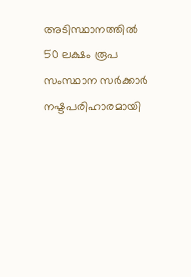അടിസ്ഥാനത്തില്‍ 50 ലക്ഷം രൂപ സംസ്ഥാന സര്‍ക്കാര്‍ നഷ്ടപരിഹാരമായി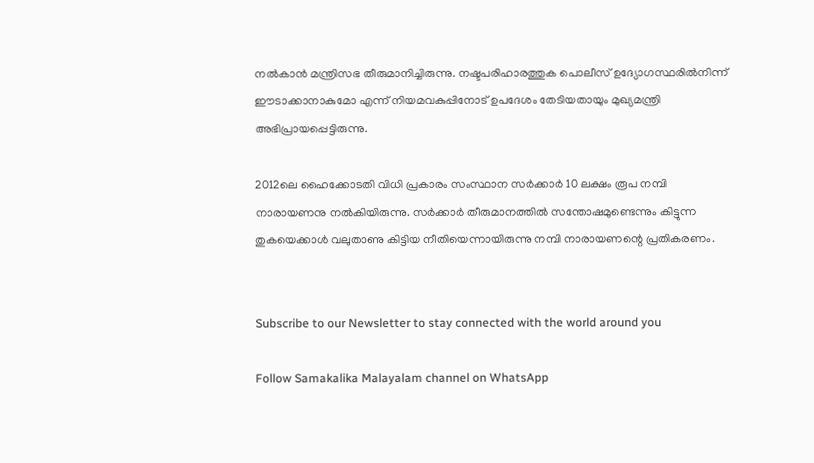നല്‍കാന്‍ മന്ത്രിസഭ തീരുമാനിച്ചിരുന്നു. നഷ്ടപരിഹാരത്തുക പൊലീസ് ഉദ്യോഗസ്ഥരില്‍നിന്ന് ഈടാക്കാനാകുമോ എന്ന് നിയമവകുപ്പിനോട് ഉപദേശം തേടിയതായും മുഖ്യമന്ത്രി അഭിപ്രായപ്പെട്ടിരുന്നു.

2012ലെ ഹൈക്കോടതി വിധി പ്രകാരം സംസ്ഥാന സര്‍ക്കാര്‍ 10 ലക്ഷം രൂപ നമ്പി നാരായണനു നല്‍കിയിരുന്നു. സര്‍ക്കാര്‍ തീരുമാനത്തില്‍ സന്തോഷമുണ്ടെന്നും കിട്ടുന്ന തുകയെക്കാള്‍ വലുതാണു കിട്ടിയ നീതിയെന്നായിരുന്നു നമ്പി നാരായണന്റെ പ്രതികരണം.


Subscribe to our Newsletter to stay connected with the world around you

Follow Samakalika Malayalam channel on WhatsApp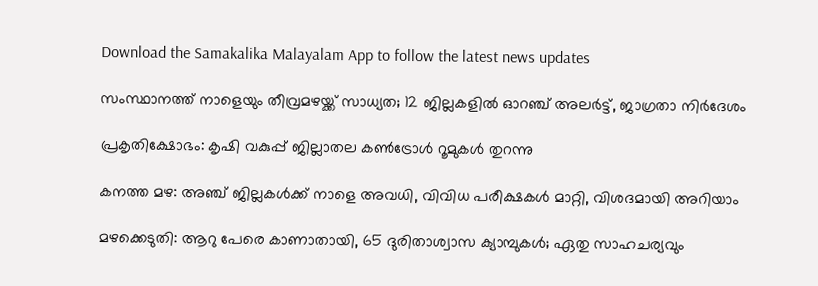Download the Samakalika Malayalam App to follow the latest news updates

സംസ്ഥാനത്ത് നാളെയും തീവ്രമഴയ്ക്ക് സാധ്യത; 12 ജില്ലകളില്‍ ഓറഞ്ച് അലര്‍ട്ട്, ജാഗ്രതാ നിര്‍ദേശം

പ്രകൃതിക്ഷോഭം: കൃഷി വകുപ്പ് ജില്ലാതല കൺട്രോൾ റൂമുകൾ തുറന്നു

കനത്ത മഴ: അഞ്ച് ജില്ലകൾക്ക് നാളെ അവധി, വിവിധ പരീക്ഷകൾ മാറ്റി, വിശദമായി അറിയാം

മഴക്കെടുതി: ആറു പേരെ കാണാതായി, 65 ദുരിതാശ്വാസ ക്യാമ്പുകള്‍; ഏതു സാഹചര്യവും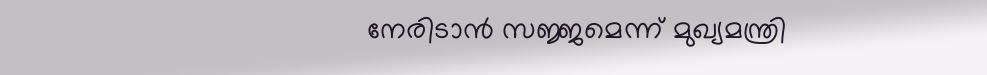നേരിടാൻ സജ്ജമെന്ന് മുഖ്യമന്ത്രി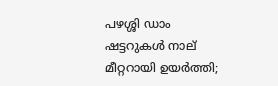പഴശ്ശി ഡാം ഷട്ടറുകള്‍ നാല് മീറ്ററായി ഉയര്‍ത്തി;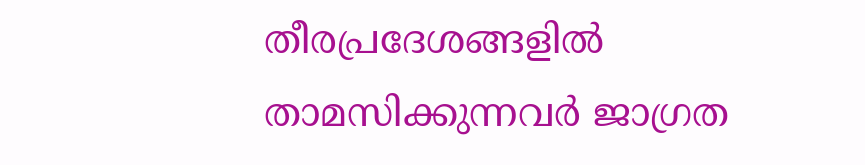തീരപ്രദേശങ്ങളില്‍ താമസിക്കുന്നവര്‍ ജാഗ്രത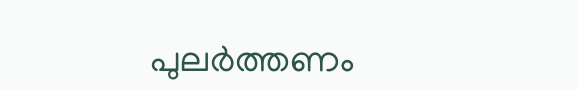പുലർത്തണം